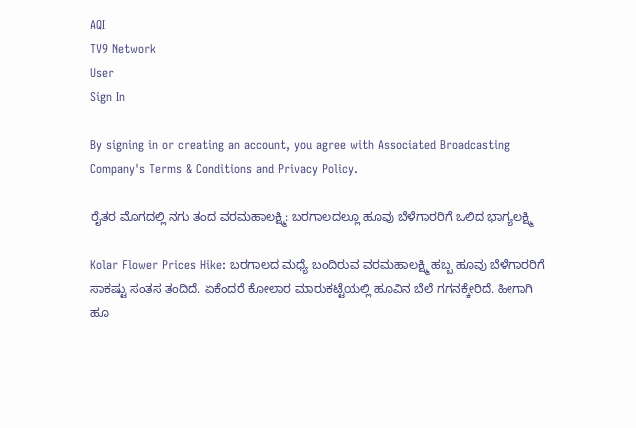AQI
TV9 Network
User
Sign In

By signing in or creating an account, you agree with Associated Broadcasting Company's Terms & Conditions and Privacy Policy.

ರೈತರ ಮೊಗದಲ್ಲಿ ನಗು ತಂದ ವರಮಹಾಲಕ್ಷ್ಮಿ: ಬರಗಾಲದಲ್ಲೂ ಹೂವು ಬೆಳೆಗಾರರಿಗೆ ಒಲಿದ ಭಾಗ್ಯಲಕ್ಷ್ಮಿ

Kolar Flower Prices Hike: ಬರಗಾಲದ ಮಧ್ಯೆ ಬಂದಿರುವ ವರಮಹಾಲಕ್ಷ್ಮಿ ಹಬ್ಬ ಹೂವು ಬೆಳೆಗಾರರಿಗೆ ಸಾಕಷ್ಟು ಸಂತಸ ತಂದಿದೆ. ಏಕೆಂದರೆ ಕೋಲಾರ ಮಾರುಕಟ್ಟೆಯಲ್ಲಿ ಹೂವಿನ ಬೆಲೆ ಗಗನಕ್ಕೇರಿದೆ. ಹೀಗಾಗಿ ಹೂ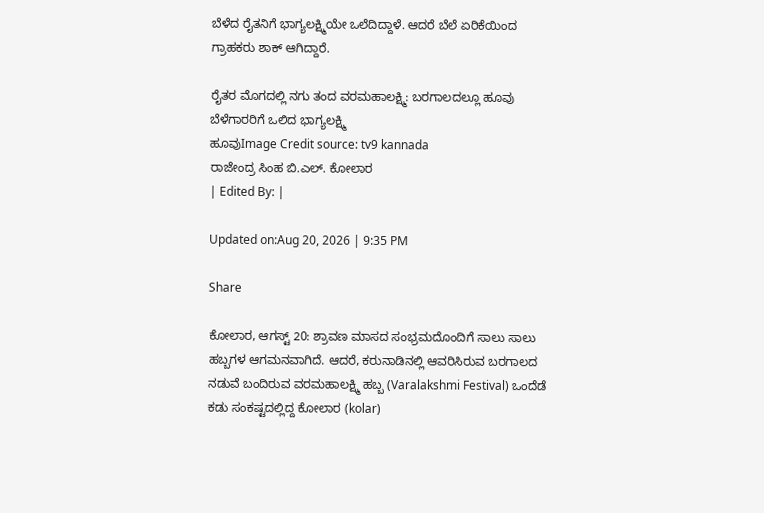ಬೆಳೆದ ರೈತನಿಗೆ ಭಾಗ್ಯಲಕ್ಷ್ಮಿಯೇ ಒಲೆದಿದ್ದಾಳೆ. ಆದರೆ ಬೆಲೆ ಏರಿಕೆಯಿಂದ ಗ್ರಾಹಕರು ಶಾಕ್ ಆಗಿದ್ದಾರೆ.

ರೈತರ ಮೊಗದಲ್ಲಿ ನಗು ತಂದ ವರಮಹಾಲಕ್ಷ್ಮಿ: ಬರಗಾಲದಲ್ಲೂ ಹೂವು ಬೆಳೆಗಾರರಿಗೆ ಒಲಿದ ಭಾಗ್ಯಲಕ್ಷ್ಮಿ
ಹೂವುImage Credit source: tv9 kannada
ರಾಜೇಂದ್ರ ಸಿಂಹ ಬಿ.ಎಲ್. ಕೋಲಾರ
| Edited By: |

Updated on:Aug 20, 2026 | 9:35 PM

Share

ಕೋಲಾರ, ಆಗಸ್ಟ್ 20: ಶ್ರಾವಣ ಮಾಸದ ಸಂಭ್ರಮದೊಂದಿಗೆ ಸಾಲು ಸಾಲು ಹಬ್ಬಗಳ ಆಗಮನವಾಗಿದೆ. ಆದರೆ, ಕರುನಾಡಿನಲ್ಲಿ ಆವರಿಸಿರುವ ಬರಗಾಲದ ನಡುವೆ ಬಂದಿರುವ ವರಮಹಾಲಕ್ಷ್ಮಿ ಹಬ್ಬ (Varalakshmi Festival) ಒಂದೆಡೆ ಕಡು ಸಂಕಷ್ಟದಲ್ಲಿದ್ದ ಕೋಲಾರ (kolar)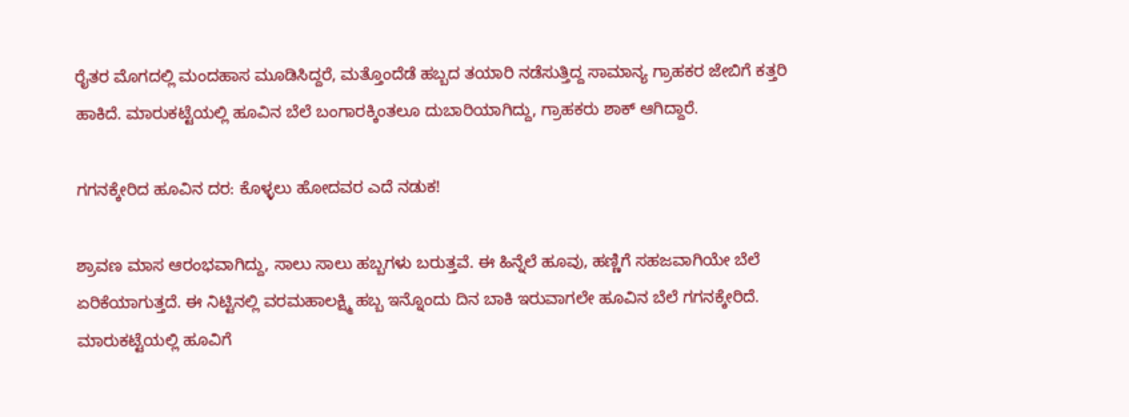ರೈತರ ಮೊಗದಲ್ಲಿ ಮಂದಹಾಸ ಮೂಡಿಸಿದ್ದರೆ, ಮತ್ತೊಂದೆಡೆ ಹಬ್ಬದ ತಯಾರಿ ನಡೆಸುತ್ತಿದ್ದ ಸಾಮಾನ್ಯ ಗ್ರಾಹಕರ ಜೇಬಿಗೆ ಕತ್ತರಿ ಹಾಕಿದೆ. ಮಾರುಕಟ್ಟೆಯಲ್ಲಿ ಹೂವಿನ ಬೆಲೆ ಬಂಗಾರಕ್ಕಿಂತಲೂ ದುಬಾರಿಯಾಗಿದ್ದು, ಗ್ರಾಹಕರು ಶಾಕ್ ಆಗಿದ್ದಾರೆ.

ಗಗನಕ್ಕೇರಿದ ಹೂವಿನ ದರ: ಕೊಳ್ಳಲು ಹೋದವರ ಎದೆ ನಡುಕ!

ಶ್ರಾವಣ ಮಾಸ ಆರಂಭವಾಗಿದ್ದು, ಸಾಲು ಸಾಲು ಹಬ್ಬಗಳು ಬರುತ್ತವೆ. ಈ ಹಿನ್ನೆಲೆ ಹೂವು, ಹಣ್ಣಿಗೆ ಸಹಜವಾಗಿಯೇ ಬೆಲೆ ಏರಿಕೆಯಾಗುತ್ತದೆ. ಈ ನಿಟ್ಟಿನಲ್ಲಿ ವರಮಹಾಲಕ್ಷ್ಮಿ ಹಬ್ಬ ಇನ್ನೊಂದು ದಿನ ಬಾಕಿ ಇರುವಾಗಲೇ ಹೂವಿನ ಬೆಲೆ ಗಗನಕ್ಕೇರಿದೆ. ಮಾರುಕಟ್ಟೆಯಲ್ಲಿ ಹೂವಿಗೆ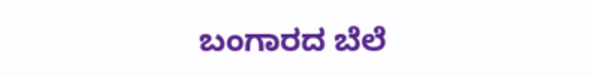ಬಂಗಾರದ ಬೆಲೆ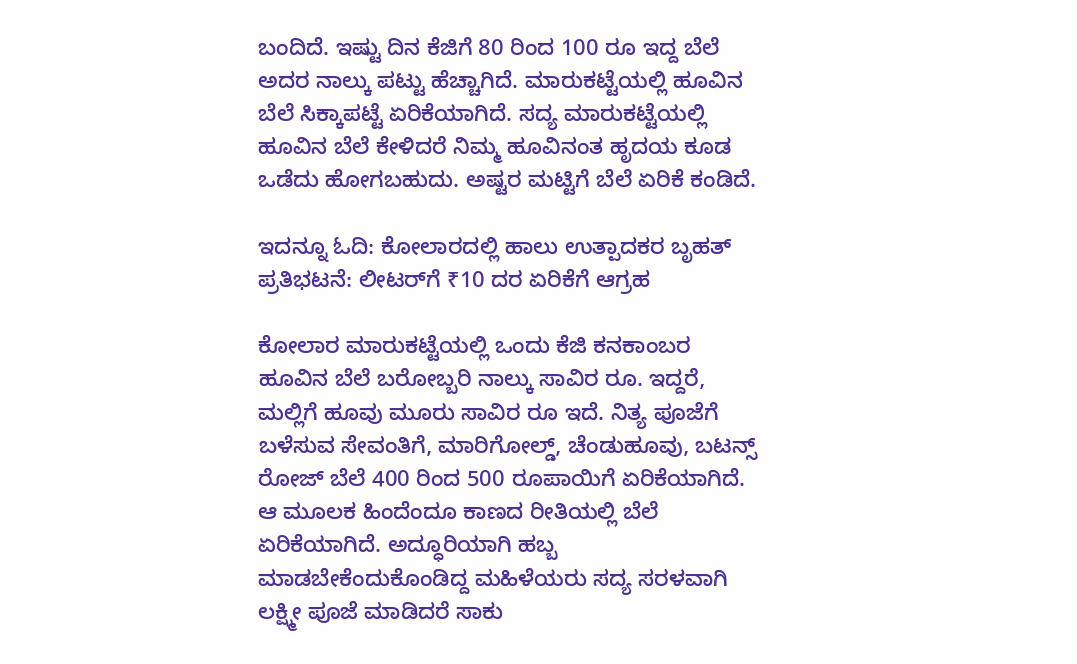ಬಂದಿದೆ. ಇಷ್ಟು ದಿನ ಕೆಜಿಗೆ 80 ರಿಂದ 100 ರೂ ಇದ್ದ ಬೆಲೆ ಅದರ ನಾಲ್ಕು ಪಟ್ಟು ಹೆಚ್ಚಾಗಿದೆ. ಮಾರುಕಟ್ಟೆಯಲ್ಲಿ ಹೂವಿನ ಬೆಲೆ ಸಿಕ್ಕಾಪಟ್ಟೆ ಏರಿಕೆಯಾಗಿದೆ. ಸದ್ಯ ಮಾರುಕಟ್ಟೆಯಲ್ಲಿ ಹೂವಿನ ಬೆಲೆ ಕೇಳಿದರೆ ನಿಮ್ಮ ಹೂವಿನಂತ ಹೃದಯ ಕೂಡ ಒಡೆದು ಹೋಗಬಹುದು. ಅಷ್ಟರ ಮಟ್ಟಿಗೆ ಬೆಲೆ ಏರಿಕೆ ಕಂಡಿದೆ.

ಇದನ್ನೂ ಓದಿ: ಕೋಲಾರದಲ್ಲಿ ಹಾಲು ಉತ್ಪಾದಕರ ಬೃಹತ್ ಪ್ರತಿಭಟನೆ: ಲೀಟರ್‌ಗೆ ₹10 ದರ ಏರಿಕೆಗೆ ಆಗ್ರಹ

ಕೋಲಾರ ಮಾರುಕಟ್ಟೆಯಲ್ಲಿ ಒಂದು ಕೆಜಿ ಕನಕಾಂಬರ ಹೂವಿನ ಬೆಲೆ ಬರೋಬ್ಬರಿ ನಾಲ್ಕು ಸಾವಿರ ರೂ. ಇದ್ದರೆ, ಮಲ್ಲಿಗೆ ಹೂವು ಮೂರು ಸಾವಿರ ರೂ ಇದೆ. ನಿತ್ಯ ಪೂಜೆಗೆ ಬಳೆಸುವ ಸೇವಂತಿಗೆ, ಮಾರಿಗೋಲ್ಡ್, ಚೆಂಡುಹೂವು, ಬಟನ್ಸ್ ರೋಜ್ ಬೆಲೆ 400 ರಿಂದ 500 ರೂಪಾಯಿಗೆ ಏರಿಕೆಯಾಗಿದೆ. ಆ ಮೂಲಕ ಹಿಂದೆಂದೂ ಕಾಣದ ರೀತಿಯಲ್ಲಿ ಬೆಲೆ ಏರಿಕೆಯಾಗಿದೆ. ಅದ್ಧೂರಿಯಾಗಿ ಹಬ್ಬ ಮಾಡಬೇಕೆಂದುಕೊಂಡಿದ್ದ ಮಹಿಳೆಯರು ಸದ್ಯ ಸರಳವಾಗಿ ಲಕ್ಷ್ಮೀ ಪೂಜೆ ಮಾಡಿದರೆ ಸಾಕು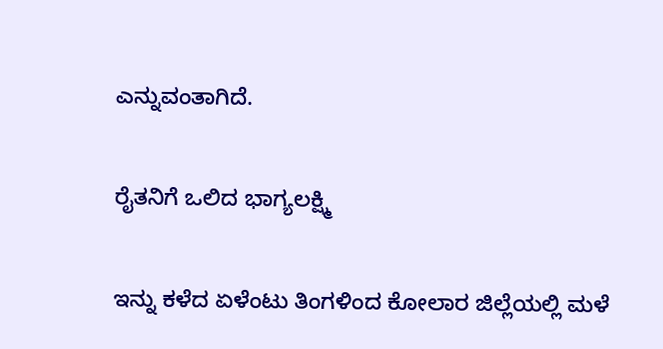ಎನ್ನುವಂತಾಗಿದೆ.

ರೈತನಿಗೆ ಒಲಿದ ಭಾಗ್ಯಲಕ್ಷ್ಮಿ

ಇನ್ನು ಕಳೆದ ಏಳೆಂಟು ತಿಂಗಳಿಂದ ಕೋಲಾರ ಜಿಲ್ಲೆಯಲ್ಲಿ ಮಳೆ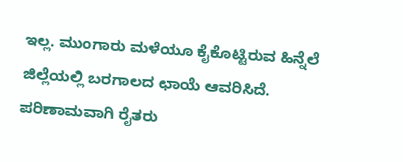ಇಲ್ಲ. ಮುಂಗಾರು ಮಳೆಯೂ ಕೈಕೊಟ್ಟಿರುವ ಹಿನ್ನೆಲೆ ಜಿಲ್ಲೆಯಲ್ಲಿ ಬರಗಾಲದ ಛಾಯೆ ಆವರಿಸಿದೆ. ಪರಿಣಾಮವಾಗಿ ರೈತರು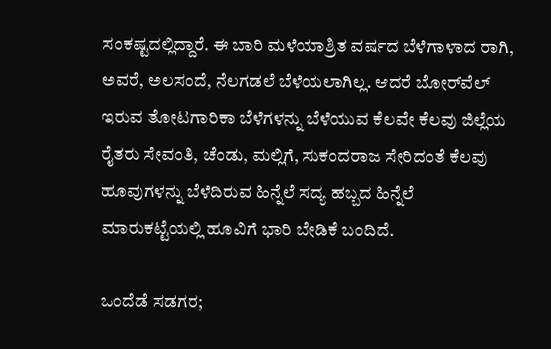ಸಂಕಷ್ಟದಲ್ಲಿದ್ದಾರೆ. ಈ ಬಾರಿ ಮಳೆಯಾಶ್ರಿತ ವರ್ಷದ ಬೆಳೆಗಾಳಾದ ರಾಗಿ, ಅವರೆ, ಅಲಸಂದೆ, ನೆಲಗಡಲೆ ಬೆಳೆಯಲಾಗಿಲ್ಲ. ಆದರೆ ಬೋರ್‌ವೆಲ್ ಇರುವ ತೋಟಗಾರಿಕಾ ಬೆಳೆಗಳನ್ನು ಬೆಳೆಯುವ ಕೆಲವೇ ಕೆಲವು ಜಿಲ್ಲೆಯ ರೈತರು ಸೇವಂತಿ, ಚೆಂಡು, ಮಲ್ಲಿಗೆ, ಸುಕಂದರಾಜ ಸೇರಿದಂತೆ ಕೆಲವು ಹೂವುಗಳನ್ನು ಬೆಳೆದಿರುವ ಹಿನ್ನೆಲೆ ಸದ್ಯ ಹಬ್ಬದ ಹಿನ್ನೆಲೆ ಮಾರುಕಟ್ಟೆಯಲ್ಲಿ ಹೂವಿಗೆ ಭಾರಿ ಬೇಡಿಕೆ ಬಂದಿದೆ.

ಒಂದೆಡೆ ಸಡಗರ;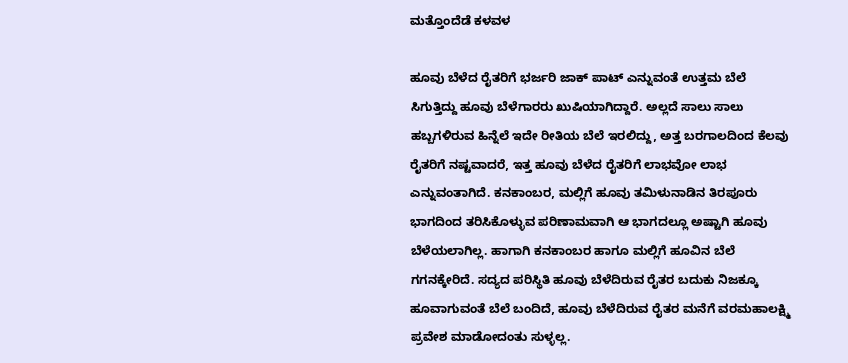ಮತ್ತೊಂದೆಡೆ ಕಳವಳ

ಹೂವು ಬೆಳೆದ ರೈತರಿಗೆ ಭರ್ಜರಿ ಜಾಕ್ ಪಾಟ್ ಎನ್ನುವಂತೆ ಉತ್ತಮ ಬೆಲೆ ಸಿಗುತ್ತಿದ್ದು ಹೂವು ಬೆಳೆಗಾರರು ಖುಷಿಯಾಗಿದ್ದಾರೆ. ಅಲ್ಲದೆ ಸಾಲು ಸಾಲು ಹಬ್ಬಗಳಿರುವ ಹಿನ್ನೆಲೆ ಇದೇ ರೀತಿಯ ಬೆಲೆ ಇರಲಿದ್ದು, ಅತ್ತ ಬರಗಾಲದಿಂದ ಕೆಲವು ರೈತರಿಗೆ ನಷ್ಟವಾದರೆ, ಇತ್ತ ಹೂವು ಬೆಳೆದ ರೈತರಿಗೆ ಲಾಭವೋ ಲಾಭ ಎನ್ನುವಂತಾಗಿದೆ. ಕನಕಾಂಬರ, ಮಲ್ಲಿಗೆ ಹೂವು ತಮಿಳುನಾಡಿನ ತಿರಪೂರು ಭಾಗದಿಂದ ತರಿಸಿಕೊಳ್ಳುವ ಪರಿಣಾಮವಾಗಿ ಆ ಭಾಗದಲ್ಲೂ ಅಷ್ಟಾಗಿ ಹೂವು ಬೆಳೆಯಲಾಗಿಲ್ಲ. ಹಾಗಾಗಿ ಕನಕಾಂಬರ ಹಾಗೂ ಮಲ್ಲಿಗೆ ಹೂವಿನ ಬೆಲೆ ಗಗನಕ್ಕೇರಿದೆ. ಸದ್ಯದ ಪರಿಸ್ಥಿತಿ ಹೂವು ಬೆಳೆದಿರುವ ರೈತರ ಬದುಕು ನಿಜಕ್ಕೂ ಹೂವಾಗುವಂತೆ ಬೆಲೆ ಬಂದಿದೆ, ಹೂವು ಬೆಳೆದಿರುವ ರೈತರ ಮನೆಗೆ ವರಮಹಾಲಕ್ಷ್ಮಿ ಪ್ರವೇಶ ಮಾಡೋದಂತು ಸುಳ್ಳಲ್ಲ.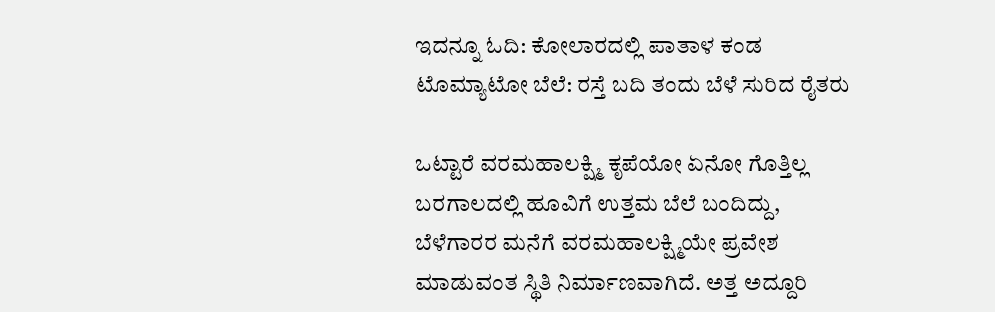ಇದನ್ನೂ ಓದಿ: ಕೋಲಾರದಲ್ಲಿ ಪಾತಾಳ ಕಂಡ ಟೊಮ್ಯಾಟೋ ಬೆಲೆ: ರಸ್ತೆ ಬದಿ ತಂದು ಬೆಳೆ ಸುರಿದ ರೈತರು

ಒಟ್ಟಾರೆ ವರಮಹಾಲಕ್ಷ್ಮಿ ಕೃಪೆಯೋ ಏನೋ ಗೊತ್ತಿಲ್ಲ ಬರಗಾಲದಲ್ಲಿ ಹೂವಿಗೆ ಉತ್ತಮ ಬೆಲೆ ಬಂದಿದ್ದು, ಬೆಳೆಗಾರರ ಮನೆಗೆ ವರಮಹಾಲಕ್ಷ್ಮಿಯೇ ಪ್ರವೇಶ ಮಾಡುವಂತ ಸ್ಥಿತಿ ನಿರ್ಮಾಣವಾಗಿದೆ. ಅತ್ತ ಅದ್ದೂರಿ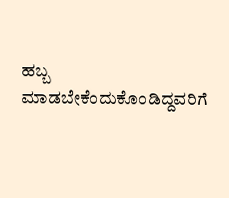ಹಬ್ಬ ಮಾಡಬೇಕೆಂದುಕೊಂಡಿದ್ದವರಿಗೆ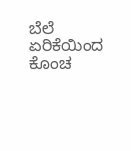ಬೆಲೆ ಏರಿಕೆಯಿಂದ ಕೊಂಚ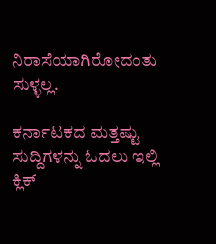ನಿರಾಸೆಯಾಗಿರೋದಂತು ಸುಳ್ಳಲ್ಲ.

ಕರ್ನಾಟಕದ ಮತ್ತಷ್ಟು ಸುದ್ದಿಗಳನ್ನು ಓದಲು ಇಲ್ಲಿ ಕ್ಲಿಕ್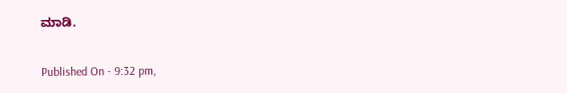ಮಾಡಿ.

Published On - 9:32 pm,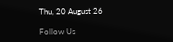Thu, 20 August 26

Follow Us